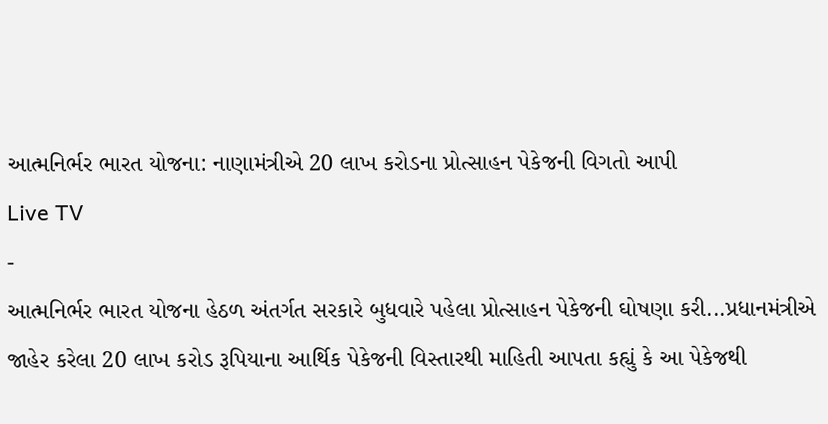આત્મનિર્ભર ભારત યોજના: નાણામંત્રીએ 20 લાખ કરોડના પ્રોત્સાહન પેકેજની વિગતો આપી
Live TV
-
આત્મનિર્ભર ભારત યોજના હેઠળ અંતર્ગત સરકારે બુધવારે પહેલા પ્રોત્સાહન પેકેજની ઘોષણા કરી...પ્રધાનમંત્રીએ જાહેર કરેલા 20 લાખ કરોડ રૂપિયાના આર્થિક પેકેજની વિસ્તારથી માહિતી આપતા કહ્યું કે આ પેકેજથી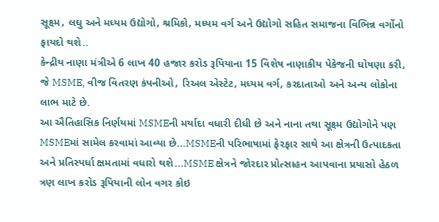સૂક્ષ્મ, લઘુ અને મધ્યમ ઉદ્યોગો, શ્રમિકો, મધ્યમ વર્ગ અને ઉદ્યોગો સહિત સમાજના વિભિન્ન વર્ગોનો ફાયદો થશે..
કેન્દ્રીય નાણા મંત્રીએ 6 લાખ 40 હજાર કરોડ રૂપિયાના 15 વિશેષ નાણાકીય પેકેજની ઘોષણા કરી, જે MSME, વીજ વિતરણ કંપનીઓ, રિઅલ એસ્ટેટ, મધ્યમ વર્ગ, કરદાતાઓ અને અન્ય લોકોના લાભ માટે છે.
આ ઐતિહાસિક નિર્ણયમાં MSMEની મર્યાદા વધારી દીધી છે અને નાના તથા સૂક્ષ્મ ઉદ્યોગોને પણ MSMEમાં સામેલ કરવામાં આવ્યા છે...MSMEની પરિભાષામાં ફેરફાર સાથે આ ક્ષેત્રની ઉત્પાદકતા અને પ્રતિસ્પર્ધા ક્ષમતામાં વધારો થશે...MSME ક્ષેત્રને જોરદાર પ્રોત્સાહન આપવાના પ્રયાસો હેઠળ ત્રણ લાખ કરોડ રૂપિયાની લોન વગર કોઇ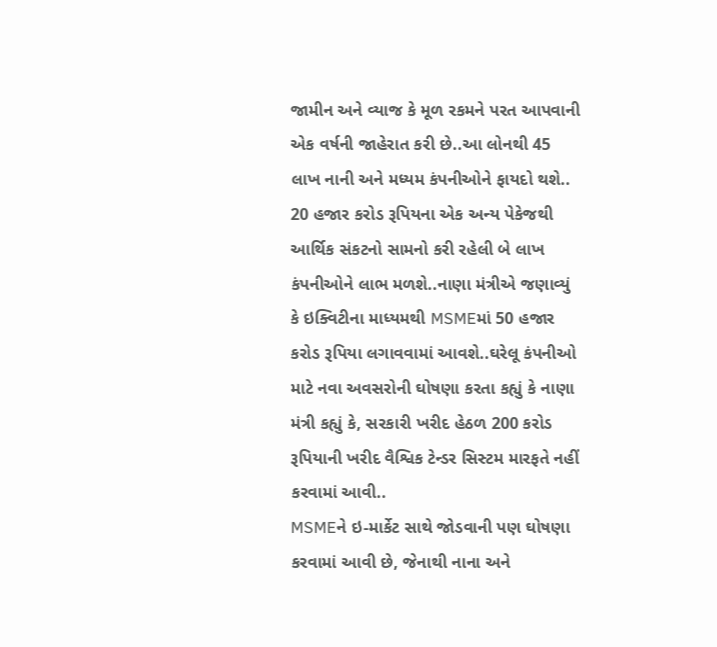જામીન અને વ્યાજ કે મૂળ રકમને પરત આપવાની એક વર્ષની જાહેરાત કરી છે..આ લોનથી 45 લાખ નાની અને મધ્યમ કંપનીઓને ફાયદો થશે..
20 હજાર કરોડ રૂપિયના એક અન્ય પેકેજથી આર્થિક સંકટનો સામનો કરી રહેલી બે લાખ કંપનીઓને લાભ મળશે..નાણા મંત્રીએ જણાવ્યું કે ઇક્વિટીના માધ્યમથી MSMEમાં 50 હજાર કરોડ રૂપિયા લગાવવામાં આવશે..ઘરેલૂ કંપનીઓ માટે નવા અવસરોની ઘોષણા કરતા કહ્યું કે નાણા મંત્રી કહ્યું કે, સરકારી ખરીદ હેઠળ 200 કરોડ રૂપિયાની ખરીદ વૈશ્વિક ટેન્ડર સિસ્ટમ મારફતે નહીં કરવામાં આવી..
MSMEને ઇ-માર્કેટ સાથે જોડવાની પણ ઘોષણા કરવામાં આવી છે, જેનાથી નાના અને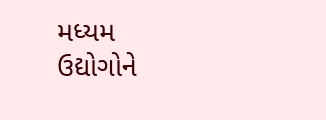મધ્યમ ઉદ્યોગોને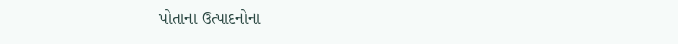પોતાના ઉત્પાદનોના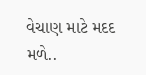વેચાણ માટે મદદ મળે..